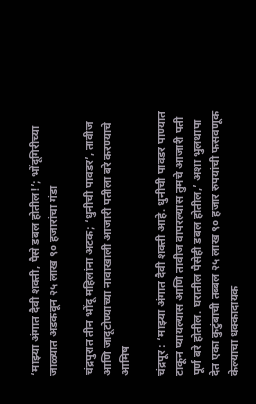‘माझ्या अंगात दैवी शक्ती, पैसे डबल होतील!’; भोंदूगिरीच्या जाळ्यात अडकवून २५ लाख ९० हजारांचा गंडा

चंद्रपुरात तीन भोंदू महिलांना अटक; ‘धुनीची पावडर’, तावीज आणि जादूटोण्याच्या नावाखाली आजारी पतीला बरे करण्याचे आमिष

चंद्रपूर : ‘माझ्या अंगात दैवी शक्ती आहे. धुनीची पावडर पाण्यात टाकून प्यायल्यास आणि तावीज वापरल्यास तुमचे आजारी पती पूर्ण बरे होतील. घरातील पैसेही डबल होतील,’ अशा भुलथापा देत एका कुटुंबाची तब्बल २५ लाख ९० हजार रुपयांची फसवणूक केल्याचा धक्कादायक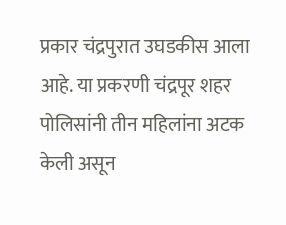प्रकार चंद्रपुरात उघडकीस आला आहे. या प्रकरणी चंद्रपूर शहर पोलिसांनी तीन महिलांना अटक केली असून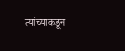त्यांच्याकडून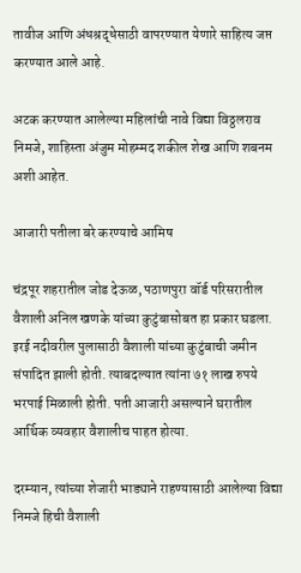तावीज आणि अंधश्रद्धेसाठी वापरण्यात येणारे साहित्य जप्त करण्यात आले आहे.

अटक करण्यात आलेल्या महिलांची नावे विद्या विठ्ठलराव निमजे, शाहिस्ता अंजुम मोहम्मद शकील शेख आणि शबनम अशी आहेत.

आजारी पतीला बरे करण्याचे आमिष

चंद्रपूर शहरातील जोड देऊळ, पठाणपुरा वॉर्ड परिसरातील वैशाली अनिल खणके यांच्या कुटुंबासोबत हा प्रकार घडला. इरई नदीवरील पुलासाठी वैशाली यांच्या कुटुंबाची जमीन संपादित झाली होती. त्याबदल्यात त्यांना ७१ लाख रुपये भरपाई मिळाली होती. पती आजारी असल्याने घरातील आर्थिक व्यवहार वैशालीच पाहत होत्या.

दरम्यान, त्यांच्या शेजारी भाड्याने राहण्यासाठी आलेल्या विद्या निमजे हिची वैशाली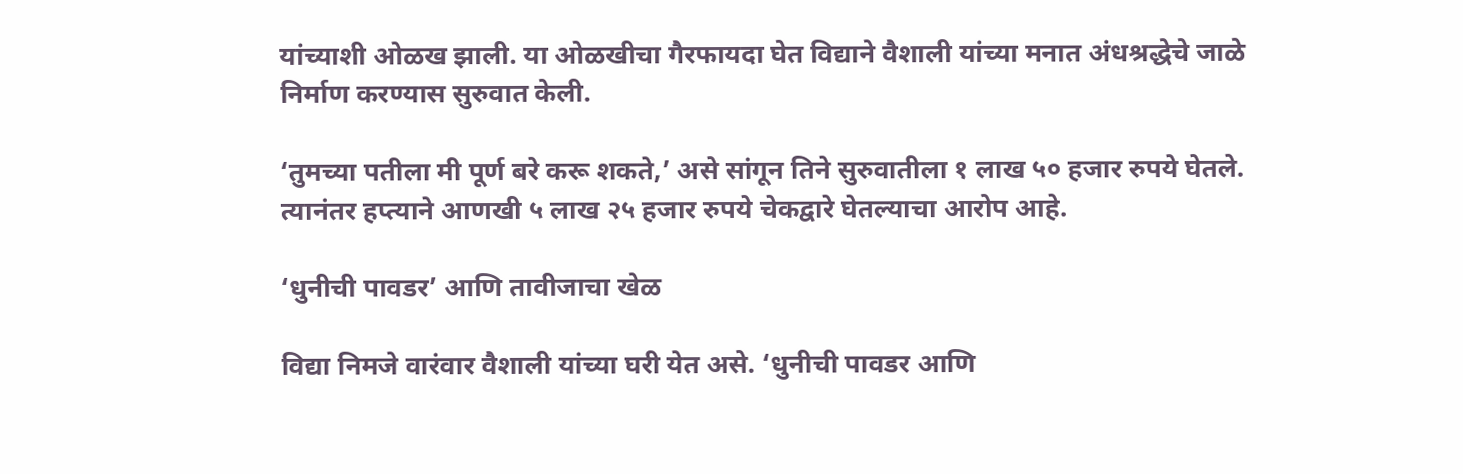यांच्याशी ओळख झाली. या ओळखीचा गैरफायदा घेत विद्याने वैशाली यांच्या मनात अंधश्रद्धेचे जाळे निर्माण करण्यास सुरुवात केली.

‘तुमच्या पतीला मी पूर्ण बरे करू शकते,’ असे सांगून तिने सुरुवातीला १ लाख ५० हजार रुपये घेतले. त्यानंतर हप्त्याने आणखी ५ लाख २५ हजार रुपये चेकद्वारे घेतल्याचा आरोप आहे.

‘धुनीची पावडर’ आणि तावीजाचा खेळ

विद्या निमजे वारंवार वैशाली यांच्या घरी येत असे. ‘धुनीची पावडर आणि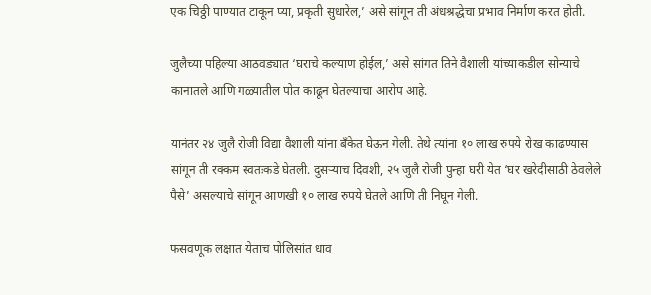एक चिठ्ठी पाण्यात टाकून प्या, प्रकृती सुधारेल,’ असे सांगून ती अंधश्रद्धेचा प्रभाव निर्माण करत होती.

जुलैच्या पहिल्या आठवड्यात ‘घराचे कल्याण होईल,’ असे सांगत तिने वैशाली यांच्याकडील सोन्याचे कानातले आणि गळ्यातील पोत काढून घेतल्याचा आरोप आहे.

यानंतर २४ जुलै रोजी विद्या वैशाली यांना बँकेत घेऊन गेली. तेथे त्यांना १० लाख रुपये रोख काढण्यास सांगून ती रक्कम स्वतःकडे घेतली. दुसऱ्याच दिवशी, २५ जुलै रोजी पुन्हा घरी येत ‘घर खरेदीसाठी ठेवलेले पैसे’ असल्याचे सांगून आणखी १० लाख रुपये घेतले आणि ती निघून गेली.

फसवणूक लक्षात येताच पोलिसांत धाव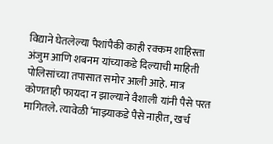विद्याने घेतलेल्या पैशांपैकी काही रक्कम शाहिस्ता अंजुम आणि शबनम यांच्याकडे दिल्याची माहिती पोलिसांच्या तपासात समोर आली आहे. मात्र कोणताही फायदा न झाल्याने वैशाली यांनी पैसे परत मागितले. त्यावेळी ‘माझ्याकडे पैसे नाहीत, खर्च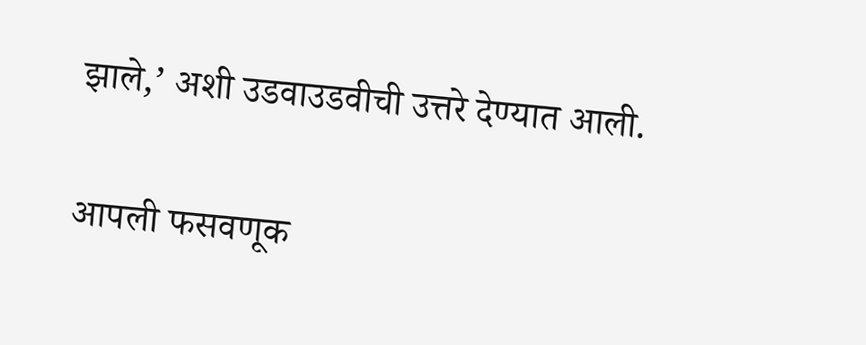झाले,’ अशी उडवाउडवीची उत्तरे देण्यात आली.

आपली फसवणूक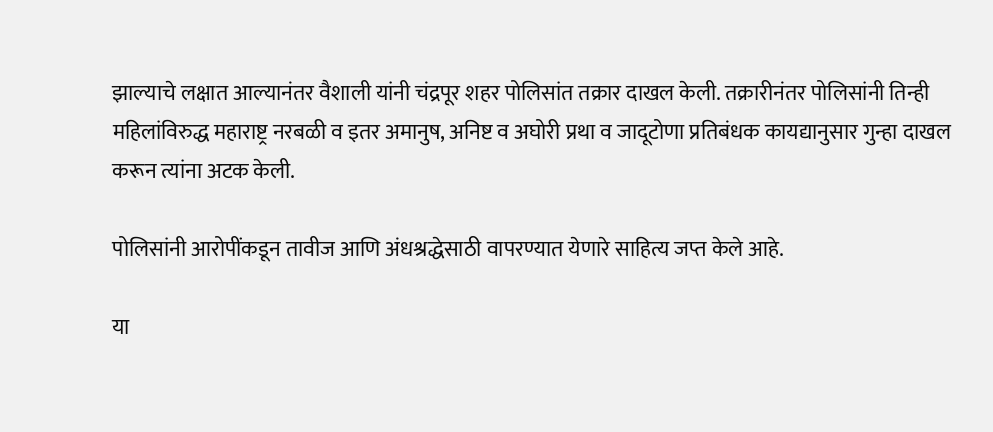झाल्याचे लक्षात आल्यानंतर वैशाली यांनी चंद्रपूर शहर पोलिसांत तक्रार दाखल केली. तक्रारीनंतर पोलिसांनी तिन्ही महिलांविरुद्ध महाराष्ट्र नरबळी व इतर अमानुष, अनिष्ट व अघोरी प्रथा व जादूटोणा प्रतिबंधक कायद्यानुसार गुन्हा दाखल करून त्यांना अटक केली.

पोलिसांनी आरोपींकडून तावीज आणि अंधश्रद्धेसाठी वापरण्यात येणारे साहित्य जप्त केले आहे.

या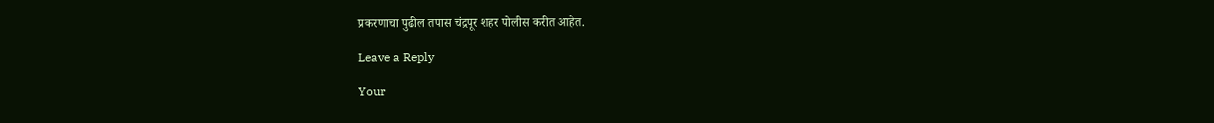प्रकरणाचा पुढील तपास चंद्रपूर शहर पोलीस करीत आहेत.

Leave a Reply

Your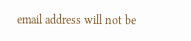email address will not be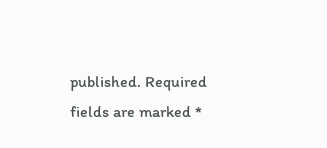published. Required fields are marked *